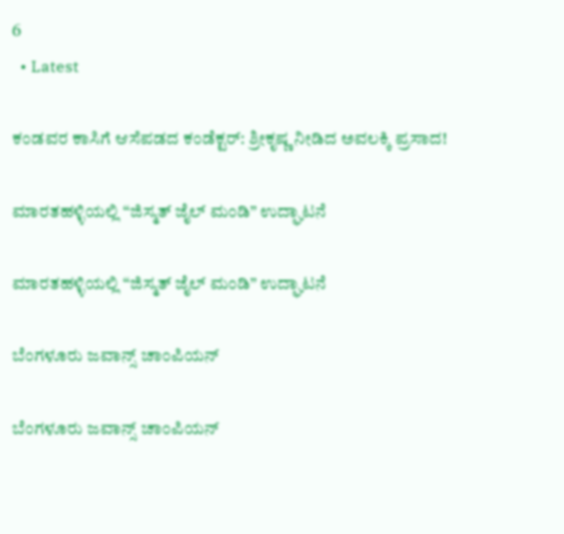6
  • Latest

ಕಂಡವರ ಕಾಸಿಗೆ ಆಸೆಪಡದ ಕಂಡೆಕ್ಟರ್: ಶ್ರೀಕೃಷ್ಣ ನೀಡಿದ ಅವಲಕ್ಕಿ ಪ್ರಸಾದ!

ಮಾರತಹಳ್ಳಿಯಲ್ಲಿ “ಜಿಸ್ಮತ್ ಜೈಲ್ ಮಂಡಿ” ಉದ್ಘಾಟನೆ

ಮಾರತಹಳ್ಳಿಯಲ್ಲಿ “ಜಿಸ್ಮತ್ ಜೈಲ್ ಮಂಡಿ” ಉದ್ಘಾಟನೆ

ಬೆಂಗಳೂರು ಜವಾನ್ಸ್ ಚಾಂಪಿಯನ್

ಬೆಂಗಳೂರು ಜವಾನ್ಸ್ ಚಾಂಪಿಯನ್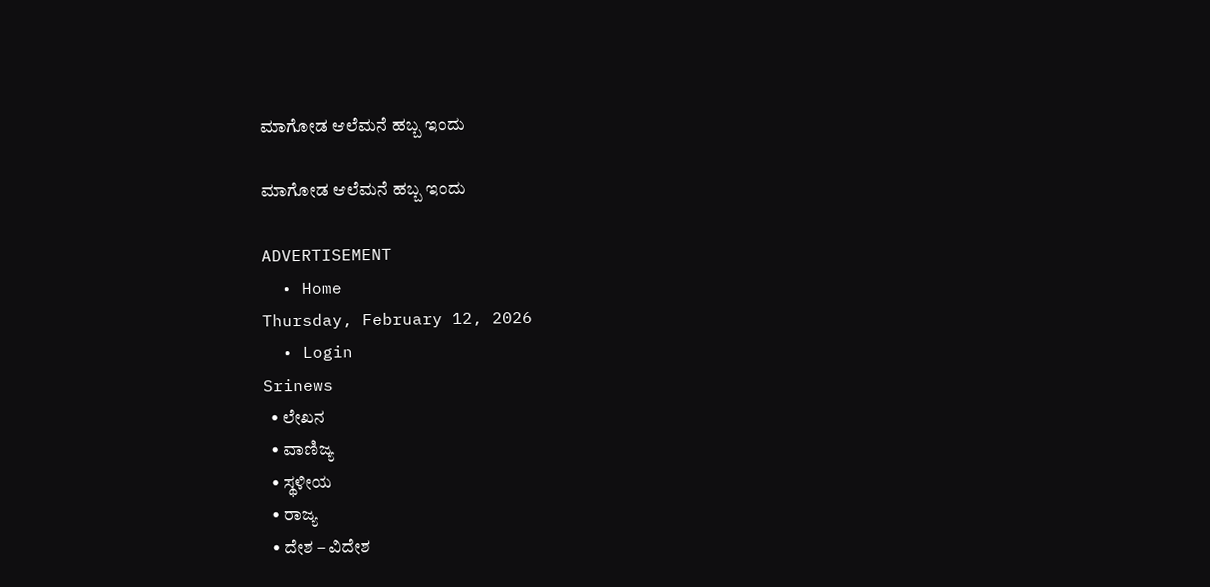ಮಾಗೋಡ ಆಲೆಮನೆ ಹಬ್ಬ ಇಂದು

ಮಾಗೋಡ ಆಲೆಮನೆ ಹಬ್ಬ ಇಂದು

ADVERTISEMENT
  • Home
Thursday, February 12, 2026
  • Login
Srinews
  • ಲೇಖನ
  • ವಾಣಿಜ್ಯ
  • ಸ್ಥಳೀಯ
  • ರಾಜ್ಯ
  • ದೇಶ – ವಿದೇಶ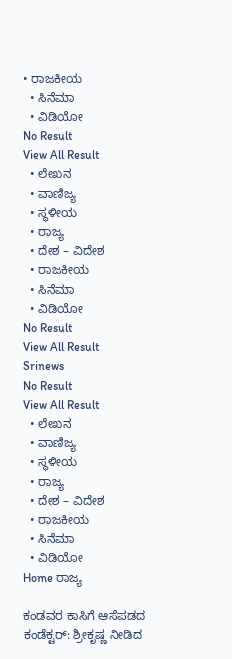• ರಾಜಕೀಯ
  • ಸಿನೆಮಾ
  • ವಿಡಿಯೋ
No Result
View All Result
  • ಲೇಖನ
  • ವಾಣಿಜ್ಯ
  • ಸ್ಥಳೀಯ
  • ರಾಜ್ಯ
  • ದೇಶ – ವಿದೇಶ
  • ರಾಜಕೀಯ
  • ಸಿನೆಮಾ
  • ವಿಡಿಯೋ
No Result
View All Result
Srinews
No Result
View All Result
  • ಲೇಖನ
  • ವಾಣಿಜ್ಯ
  • ಸ್ಥಳೀಯ
  • ರಾಜ್ಯ
  • ದೇಶ – ವಿದೇಶ
  • ರಾಜಕೀಯ
  • ಸಿನೆಮಾ
  • ವಿಡಿಯೋ
Home ರಾಜ್ಯ

ಕಂಡವರ ಕಾಸಿಗೆ ಆಸೆಪಡದ ಕಂಡೆಕ್ಟರ್: ಶ್ರೀಕೃಷ್ಣ ನೀಡಿದ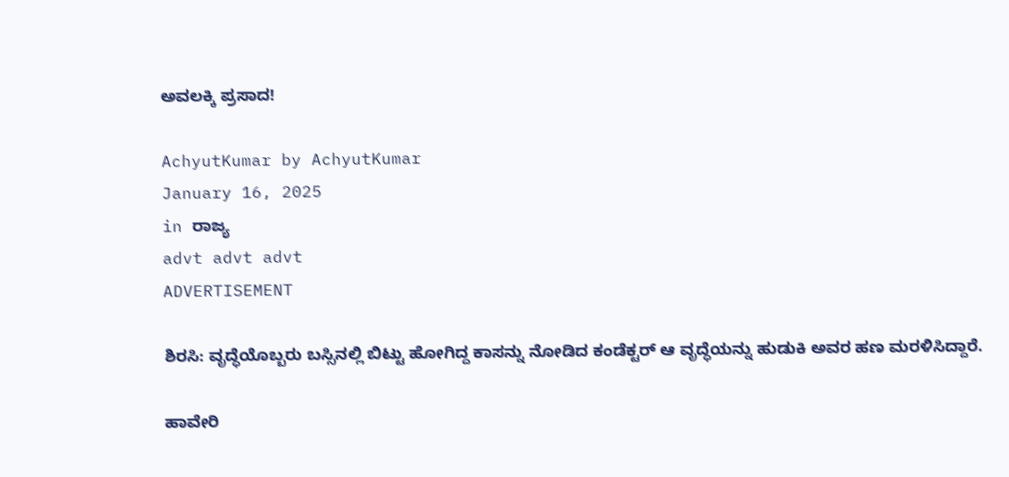ಅವಲಕ್ಕಿ ಪ್ರಸಾದ!

AchyutKumar by AchyutKumar
January 16, 2025
in ರಾಜ್ಯ
advt advt advt
ADVERTISEMENT

ಶಿರಸಿ: ವೃದ್ಧೆಯೊಬ್ಬರು ಬಸ್ಸಿನಲ್ಲಿ ಬಿಟ್ಟು ಹೋಗಿದ್ದ ಕಾಸನ್ನು ನೋಡಿದ ಕಂಡೆಕ್ಟರ್ ಆ ವೃದ್ಧೆಯನ್ನು ಹುಡುಕಿ ಅವರ ಹಣ ಮರಳಿಸಿದ್ದಾರೆ.

ಹಾವೇರಿ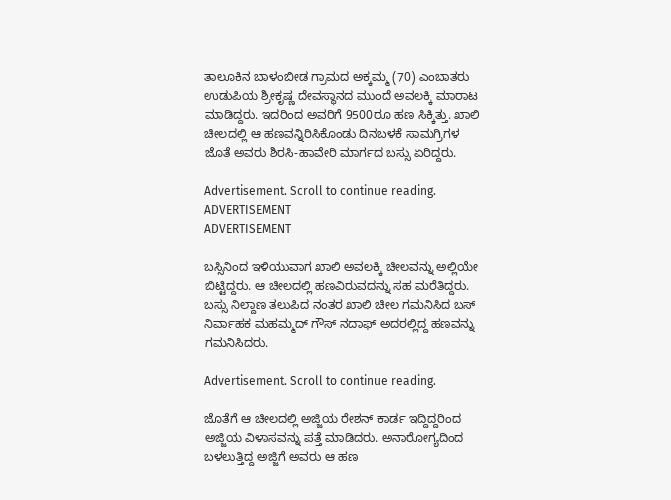ತಾಲೂಕಿನ ಬಾಳಂಬೀಡ ಗ್ರಾಮದ ಅಕ್ಕಮ್ಮ (70) ಎಂಬಾತರು ಉಡುಪಿಯ ಶ್ರೀಕೃಷ್ಣ ದೇವಸ್ಥಾನದ ಮುಂದೆ ಅವಲಕ್ಕಿ ಮಾರಾಟ ಮಾಡಿದ್ದರು. ಇದರಿಂದ ಅವರಿಗೆ 9500ರೂ ಹಣ ಸಿಕ್ಕಿತ್ತು. ಖಾಲಿ ಚೀಲದಲ್ಲಿ ಆ ಹಣವನ್ನಿರಿಸಿಕೊಂಡು ದಿನಬಳಕೆ ಸಾಮಗ್ರಿಗಳ ಜೊತೆ ಅವರು ಶಿರಸಿ-ಹಾವೇರಿ ಮಾರ್ಗದ ಬಸ್ಸು ಏರಿದ್ದರು.

Advertisement. Scroll to continue reading.
ADVERTISEMENT
ADVERTISEMENT

ಬಸ್ಸಿನಿಂದ ಇಳಿಯುವಾಗ ಖಾಲಿ ಅವಲಕ್ಕಿ ಚೀಲವನ್ನು ಅಲ್ಲಿಯೇ ಬಿಟ್ಟಿದ್ದರು. ಆ ಚೀಲದಲ್ಲಿ ಹಣವಿರುವದನ್ನು ಸಹ ಮರೆತಿದ್ದರು. ಬಸ್ಸು ನಿಲ್ದಾಣ ತಲುಪಿದ ನಂತರ ಖಾಲಿ ಚೀಲ ಗಮನಿಸಿದ ಬಸ್ ನಿರ್ವಾಹಕ ಮಹಮ್ಮದ್ ಗೌಸ್ ನದಾಫ್ ಅದರಲ್ಲಿದ್ದ ಹಣವನ್ನು ಗಮನಿಸಿದರು.

Advertisement. Scroll to continue reading.

ಜೊತೆಗೆ ಆ ಚೀಲದಲ್ಲಿ ಅಜ್ಜಿಯ ರೇಶನ್ ಕಾರ್ಡ ಇದ್ದಿದ್ದರಿಂದ ಅಜ್ಜಿಯ ವಿಳಾಸವನ್ನು ಪತ್ತೆ ಮಾಡಿದರು. ಅನಾರೋಗ್ಯದಿಂದ ಬಳಲುತ್ತಿದ್ದ ಅಜ್ಜಿಗೆ ಅವರು ಆ ಹಣ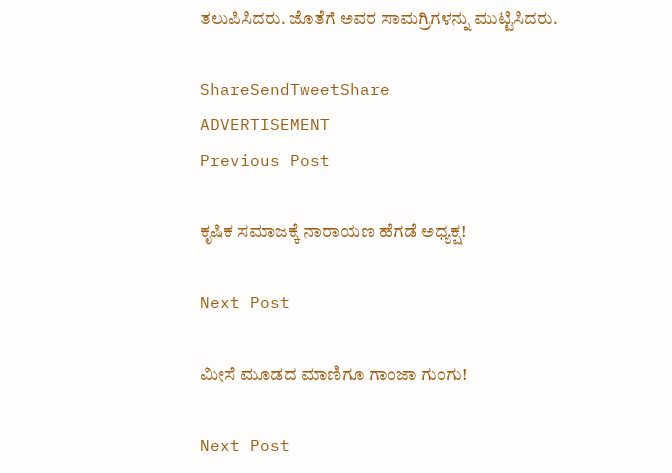ತಲುಪಿಸಿದರು. ಜೊತೆಗೆ ಅವರ ಸಾಮಗ್ರಿಗಳನ್ನು ಮುಟ್ಟಿಸಿದರು.

ShareSendTweetShare
ADVERTISEMENT
Previous Post

ಕೃಷಿಕ ಸಮಾಜಕ್ಕೆ ನಾರಾಯಣ ಹೆಗಡೆ ಅಧ್ಯಕ್ಷ!

Next Post

ಮೀಸೆ ಮೂಡದ ಮಾಣಿಗೂ ಗಾಂಜಾ ಗುಂಗು!

Next Post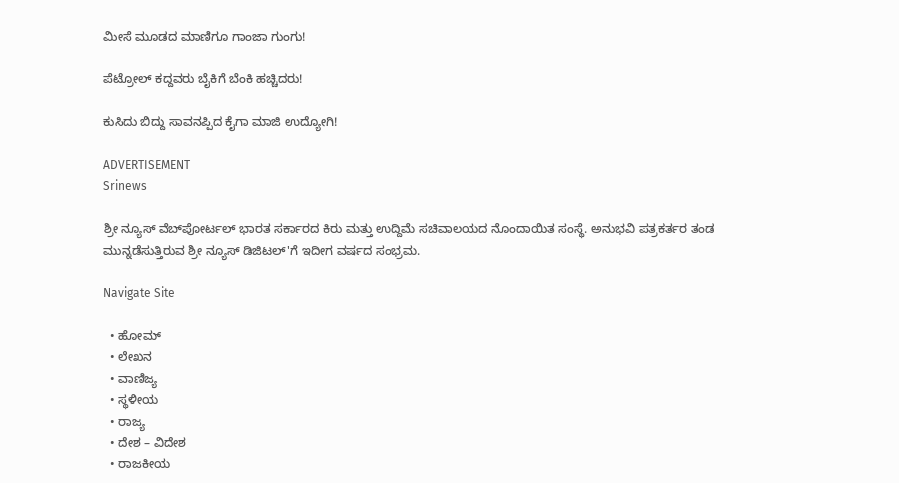ಮೀಸೆ ಮೂಡದ ಮಾಣಿಗೂ ಗಾಂಜಾ ಗುಂಗು!

ಪೆಟ್ರೋಲ್ ಕದ್ದವರು ಬೈಕಿಗೆ ಬೆಂಕಿ ಹಚ್ಚಿದರು!

ಕುಸಿದು ಬಿದ್ದು ಸಾವನಪ್ಪಿದ ಕೈಗಾ ಮಾಜಿ ಉದ್ಯೋಗಿ!

ADVERTISEMENT
Srinews

ಶ್ರೀ ನ್ಯೂಸ್ ವೆಬ್‌ಪೋರ್ಟಲ್ ಭಾರತ ಸರ್ಕಾರದ ಕಿರು ಮತ್ತು ಉದ್ದಿಮೆ ಸಚಿವಾಲಯದ ನೊಂದಾಯಿತ ಸಂಸ್ಥೆ. ಅನುಭವಿ ಪತ್ರಕರ್ತರ ತಂಡ ಮುನ್ನಡೆಸುತ್ತಿರುವ ಶ್ರೀ ನ್ಯೂಸ್ ಡಿಜಿಟಲ್'ಗೆ ಇದೀಗ ವರ್ಷದ ಸಂಭ್ರಮ.

Navigate Site

  • ಹೋಮ್
  • ಲೇಖನ
  • ವಾಣಿಜ್ಯ
  • ಸ್ಥಳೀಯ
  • ರಾಜ್ಯ
  • ದೇಶ – ವಿದೇಶ
  • ರಾಜಕೀಯ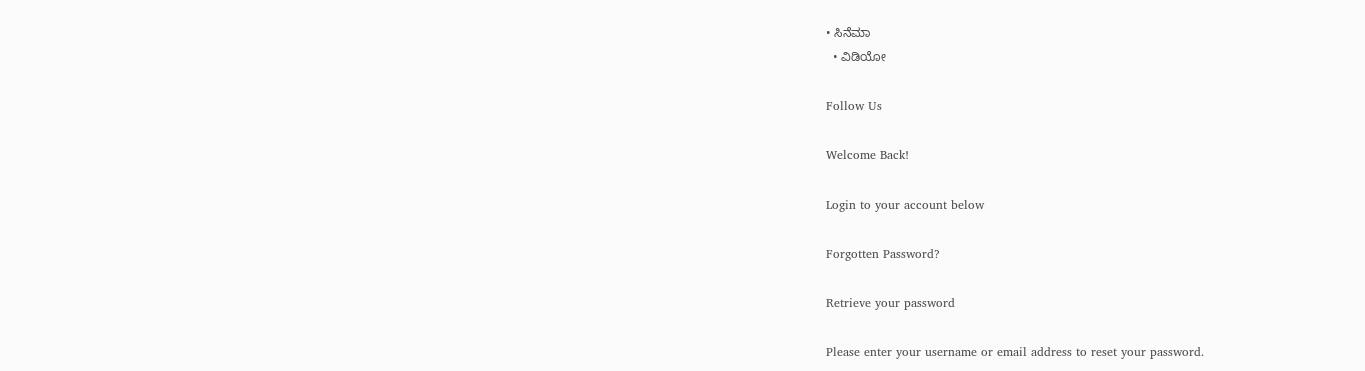• ಸಿನೆಮಾ
  • ವಿಡಿಯೋ

Follow Us

Welcome Back!

Login to your account below

Forgotten Password?

Retrieve your password

Please enter your username or email address to reset your password.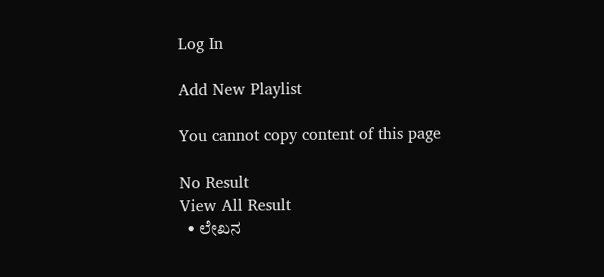Log In

Add New Playlist

You cannot copy content of this page

No Result
View All Result
  • ಲೇಖನ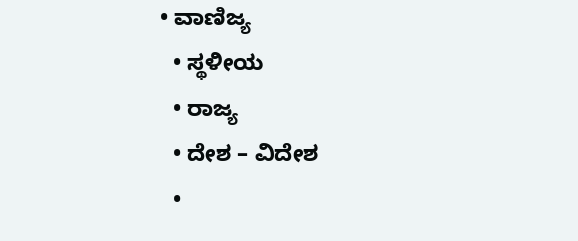• ವಾಣಿಜ್ಯ
  • ಸ್ಥಳೀಯ
  • ರಾಜ್ಯ
  • ದೇಶ – ವಿದೇಶ
  •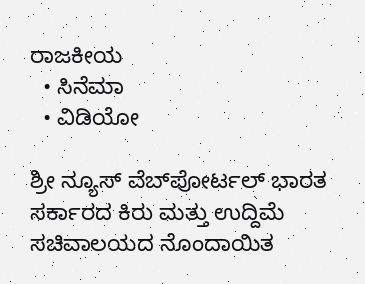ರಾಜಕೀಯ
  • ಸಿನೆಮಾ
  • ವಿಡಿಯೋ

ಶ್ರೀ ನ್ಯೂಸ್ ವೆಬ್‌ಪೋರ್ಟಲ್ ಭಾರತ ಸರ್ಕಾರದ ಕಿರು ಮತ್ತು ಉದ್ದಿಮೆ ಸಚಿವಾಲಯದ ನೊಂದಾಯಿತ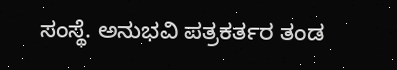ಸಂಸ್ಥೆ. ಅನುಭವಿ ಪತ್ರಕರ್ತರ ತಂಡ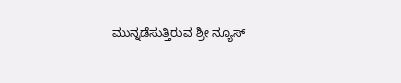ಮುನ್ನಡೆಸುತ್ತಿರುವ ಶ್ರೀ ನ್ಯೂಸ್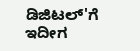ಡಿಜಿಟಲ್'ಗೆ ಇದೀಗ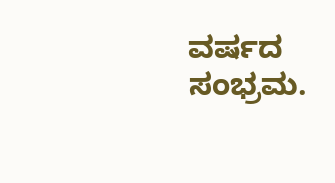ವರ್ಷದ ಸಂಭ್ರಮ.